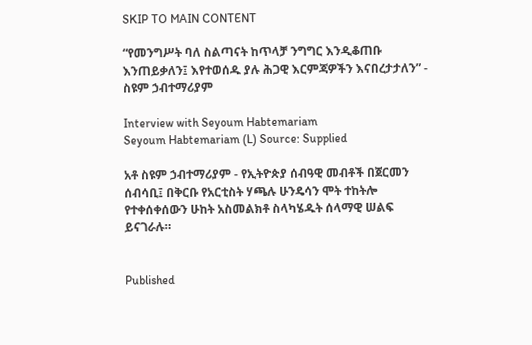SKIP TO MAIN CONTENT

“የመንግሥት ባለ ስልጣናት ከጥላቻ ንግግር እንዲቆጠቡ እንጠይቃለን፤ እየተወሰዱ ያሉ ሕጋዊ እርምጃዎችን እናበረታታለን” - ስዩም ኃብተማሪያም

Interview with Seyoum Habtemariam
Seyoum Habtemariam (L) Source: Supplied

አቶ ስዩም ኃብተማሪያም - የኢትዮጵያ ሰብዓዊ መብቶች በጀርመን ሰብሳቢ፤ በቅርቡ የአርቲስት ሃጫሉ ሁንዴሳን ሞት ተከትሎ የተቀሰቀሰውን ሁከት አስመልክቶ ስላካሄዱት ሰላማዊ ሠልፍ ይናገራሉ።


Published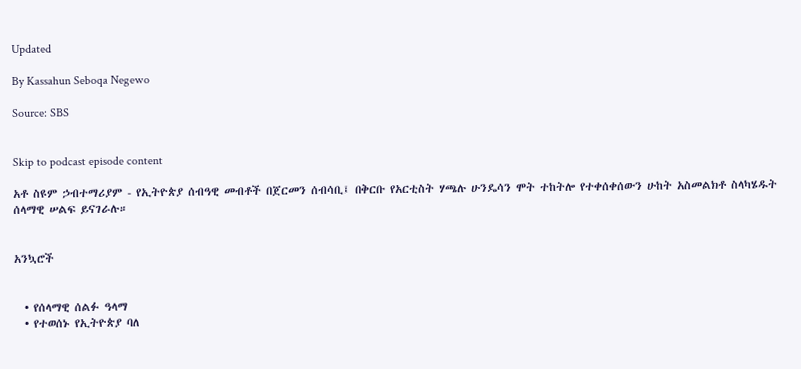Updated

By Kassahun Seboqa Negewo

Source: SBS


Skip to podcast episode content

አቶ ስዩም ኃብተማሪያም - የኢትዮጵያ ሰብዓዊ መብቶች በጀርመን ሰብሳቢ፤ በቅርቡ የአርቲስት ሃጫሉ ሁንዴሳን ሞት ተከትሎ የተቀሰቀሰውን ሁከት አስመልክቶ ስላካሄዱት ሰላማዊ ሠልፍ ይናገራሉ።


አንኳሮች


  • የሰላማዊ ሰልፉ ዓላማ
  • የተወሰኑ የኢትዮጵያ ባለ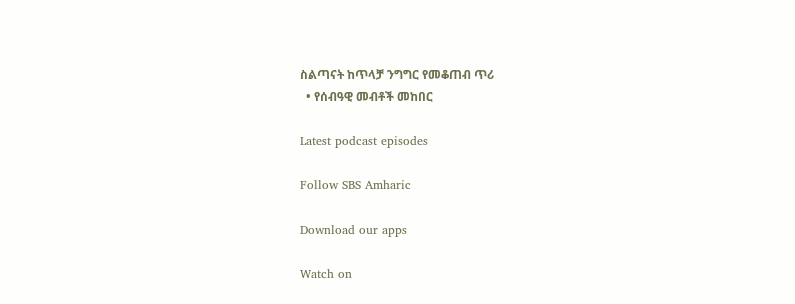ስልጣናት ከጥላቻ ንግግር የመቆጠብ ጥሪ
  • የሰብዓዊ መብቶች መከበር

Latest podcast episodes

Follow SBS Amharic

Download our apps

Watch on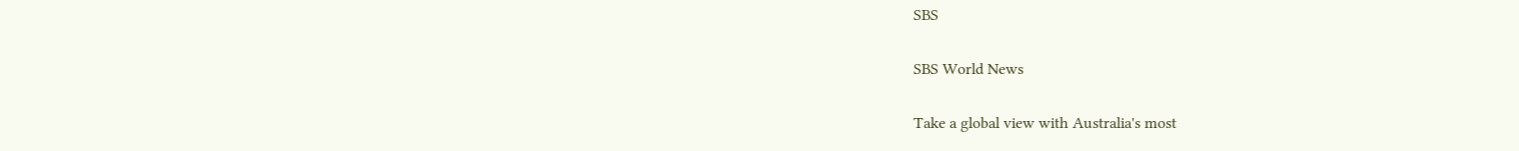SBS

SBS World News

Take a global view with Australia's most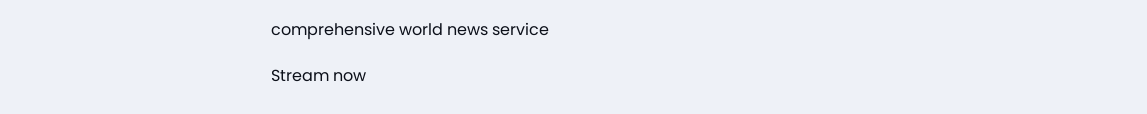comprehensive world news service

Stream now